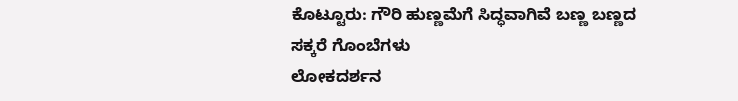ಕೊಟ್ಟೂರು: ಗೌರಿ ಹುಣ್ಣಮೆಗೆ ಸಿದ್ಧವಾಗಿವೆ ಬಣ್ಣ ಬಣ್ಣದ ಸಕ್ಕರೆ ಗೊಂಬೆಗಳು
ಲೋಕದರ್ಶನ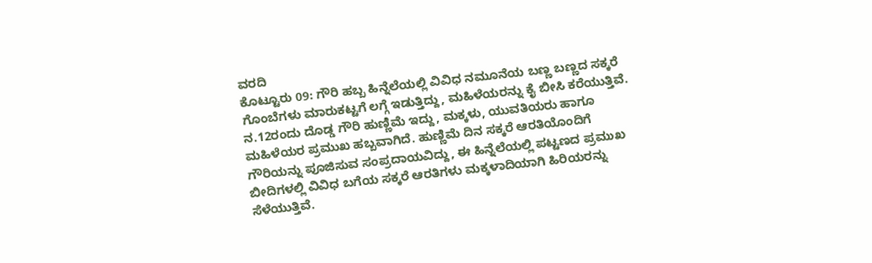ವರದಿ
ಕೊಟ್ಟೂರು 09: ಗೌರಿ ಹಬ್ಬ ಹಿನ್ನೆಲೆಯಲ್ಲಿ ವಿವಿಧ ನಮೂನೆಯ ಬಣ್ಣ ಬಣ್ಣದ ಸಕ್ಕರೆ ಗೊಂಬೆಗಳು ಮಾರುಕಟ್ಟಗೆ ಲಗ್ಗೆ ಇಡುತ್ತಿದ್ದು, ಮಹಿಳೆಯರನ್ನು ಕೈ ಬೀಸಿ ಕರೆಯುತ್ತಿವೆ.
ನ.12ರಂದು ದೊಡ್ಡ ಗೌರಿ ಹುಣ್ಣಿಮೆ ಇದ್ದು, ಮಕ್ಕಳು, ಯುವತಿಯರು ಹಾಗೂ ಮಹಿಳೆಯರ ಪ್ರಮುಖ ಹಬ್ಬವಾಗಿದೆ. ಹುಣ್ಣಿಮೆ ದಿನ ಸಕ್ಕರೆ ಆರತಿಯೊಂದಿಗೆ ಗೌರಿಯನ್ನು ಪೂಜಿಸುವ ಸಂಪ್ರದಾಯವಿದ್ದು, ಈ ಹಿನ್ನೆಲೆಯಲ್ಲಿ ಪಟ್ಟಣದ ಪ್ರಮುಖ ಬೀದಿಗಳಲ್ಲಿ ವಿವಿಧ ಬಗೆಯ ಸಕ್ಕರೆ ಆರತಿಗಳು ಮಕ್ಕಳಾದಿಯಾಗಿ ಹಿರಿಯರನ್ನು ಸೆಳೆಯುತ್ತಿವೆ.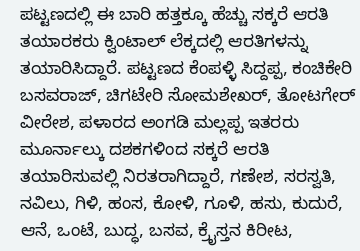ಪಟ್ಟಣದಲ್ಲಿ ಈ ಬಾರಿ ಹತ್ತಕ್ಕೂ ಹೆಚ್ಚು ಸಕ್ಕರೆ ಆರತಿ ತಯಾರಕರು ಕ್ವಿಂಟಾಲ್ ಲೆಕ್ಕದಲ್ಲಿ ಆರತಿಗಳನ್ನು ತಯಾರಿಸಿದ್ದಾರೆ. ಪಟ್ಟಣದ ಕೆಂಪಳ್ಳಿ ಸಿದ್ದಪ್ಪ, ಕಂಚಿಕೇರಿ ಬಸವರಾಜ್, ಚಿಗಟೇರಿ ಸೋಮಶೇಖರ್, ತೋಟಗೇರ್ ವೀರೇಶ, ಪಳಾರದ ಅಂಗಡಿ ಮಲ್ಲಪ್ಪ ಇತರರು ಮೂರ್ನಾಲ್ಕು ದಶಕಗಳಿಂದ ಸಕ್ಕರೆ ಆರತಿ ತಯಾರಿಸುವಲ್ಲಿ ನಿರತರಾಗಿದ್ದಾರೆ, ಗಣೇಶ, ಸರಸ್ವತಿ, ನವಿಲು, ಗಿಳಿ, ಹಂಸ, ಕೋಳಿ, ಗೂಳಿ, ಹಸು, ಕುದುರೆ, ಆನೆ, ಒಂಟೆ, ಬುದ್ಧ, ಬಸವ, ಕ್ರೈಸ್ತನ ಕಿರೀಟ,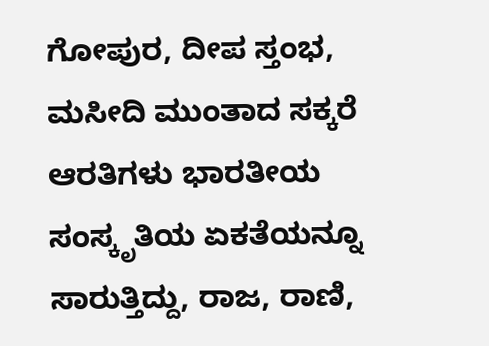ಗೋಪುರ, ದೀಪ ಸ್ತಂಭ, ಮಸೀದಿ ಮುಂತಾದ ಸಕ್ಕರೆ ಆರತಿಗಳು ಭಾರತೀಯ ಸಂಸ್ಕೃತಿಯ ಏಕತೆಯನ್ನೂ ಸಾರುತ್ತಿದ್ದು, ರಾಜ, ರಾಣಿ,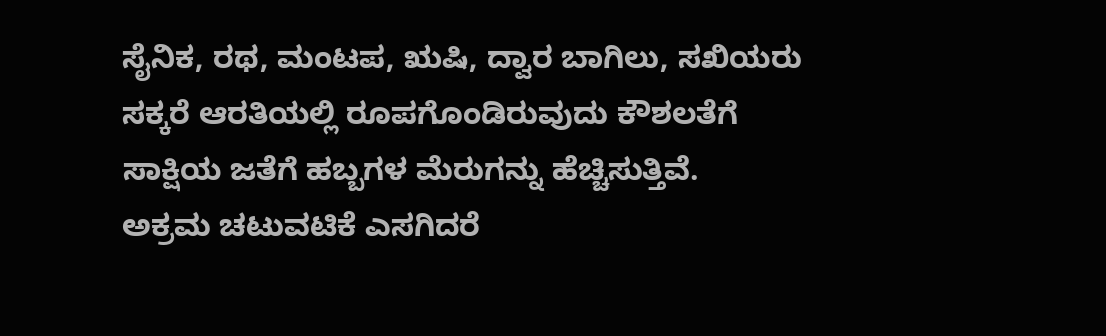ಸೈನಿಕ, ರಥ, ಮಂಟಪ, ಋಷಿ, ದ್ವಾರ ಬಾಗಿಲು, ಸಖಿಯರು ಸಕ್ಕರೆ ಆರತಿಯಲ್ಲಿ ರೂಪಗೊಂಡಿರುವುದು ಕೌಶಲತೆಗೆ ಸಾಕ್ಷಿಯ ಜತೆಗೆ ಹಬ್ಬಗಳ ಮೆರುಗನ್ನು ಹೆಚ್ಚಿಸುತ್ತಿವೆ.
ಅಕ್ರಮ ಚಟುವಟಿಕೆ ಎಸಗಿದರೆ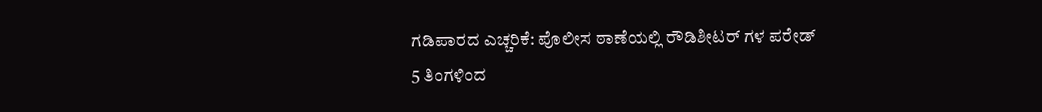ಗಡಿಪಾರದ ಎಚ್ಚರಿಕೆ: ಪೊಲೀಸ ಠಾಣೆಯಲ್ಲಿ ರೌಡಿಶೀಟರ್ ಗಳ ಪರೇಡ್
5 ತಿಂಗಳಿಂದ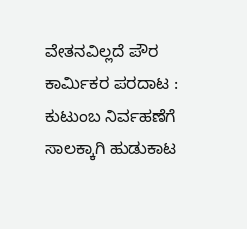ವೇತನವಿಲ್ಲದೆ ಪೌರ ಕಾರ್ಮಿಕರ ಪರದಾಟ : ಕುಟುಂಬ ನಿರ್ವಹಣೆಗೆ ಸಾಲಕ್ಕಾಗಿ ಹುಡುಕಾಟ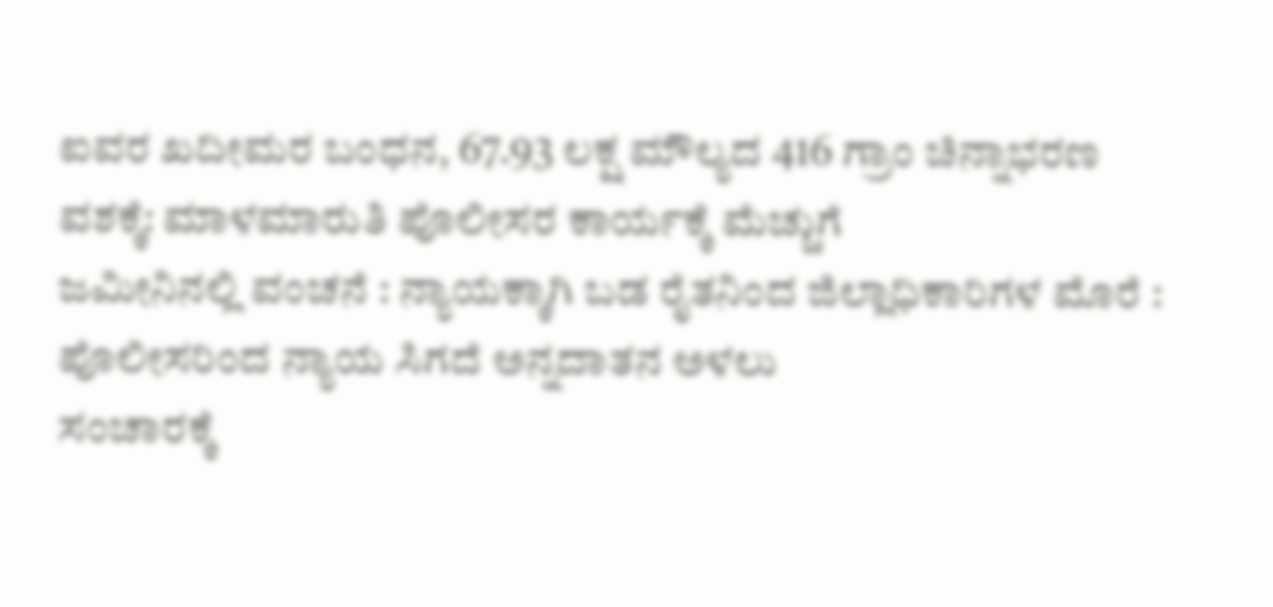ಐವರ ಖದೀಮರ ಬಂಧನ, 67.93 ಲಕ್ಷ ಮೌಲ್ಯದ 416 ಗ್ರಾಂ ಚಿನ್ನಾಭರಣ ವಶಕ್ಕೆ: ಮಾಳಮಾರುತಿ ಪೊಲೀಸರ ಕಾರ್ಯಕ್ಕೆ ಮೆಚ್ಚುಗೆ
ಜಮೀನಿನಲ್ಲಿ ವಂಚನೆ : ನ್ಯಾಯಕ್ಕಾಗಿ ಬಡ ರೈತನಿಂದ ಜಿಲ್ಲಾಧಿಕಾರಿಗಳ ಮೊರೆ : ಪೊಲೀಸರಿಂದ ನ್ಯಾಯ ಸಿಗದೆ ಅನ್ನದಾತನ ಅಳಲು
ಸಂಚಾರಕ್ಕೆ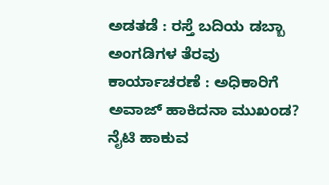ಅಡತಡೆ : ರಸ್ತೆ ಬದಿಯ ಡಬ್ಬಾ ಅಂಗಡಿಗಳ ತೆರವು ಕಾರ್ಯಾಚರಣೆ : ಅಧಿಕಾರಿಗೆ ಅವಾಜ್ ಹಾಕಿದನಾ ಮುಖಂಡ?
ನೈಟಿ ಹಾಕುವ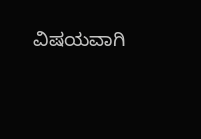ವಿಷಯವಾಗಿ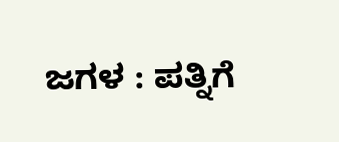ಜಗಳ : ಪತ್ನಿಗೆ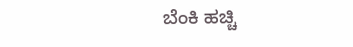ಬೆಂಕಿ ಹಚ್ಚಿ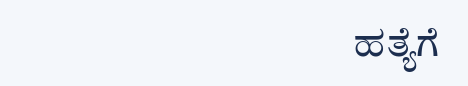ಹತ್ಯೆಗೆ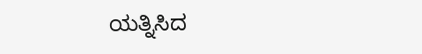ಯತ್ನಿಸಿದ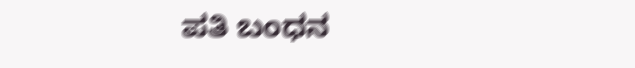ಪತಿ ಬಂಧನ